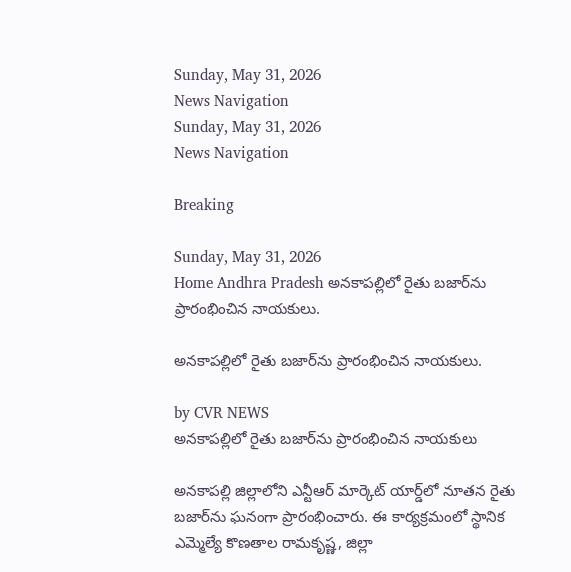Sunday, May 31, 2026
News Navigation
Sunday, May 31, 2026
News Navigation

Breaking

Sunday, May 31, 2026
Home Andhra Pradesh అనకాపల్లిలో రైతు బజార్‌ను ప్రారంభించిన నాయకులు.

అనకాపల్లిలో రైతు బజార్‌ను ప్రారంభించిన నాయకులు.

by CVR NEWS
అనకాపల్లిలో రైతు బజార్‌ను ప్రారంభించిన నాయకులు

అనకాపల్లి జిల్లాలోని ఎన్టీఆర్ మార్కెట్ యార్డ్‌లో నూతన రైతు బజార్‌ను ఘనంగా ప్రారంభించారు. ఈ కార్యక్రమంలో స్థానిక ఎమ్మెల్యే కొణతాల రామకృష్ణ, జిల్లా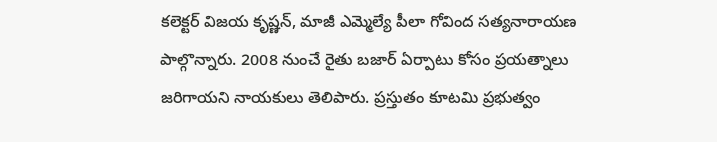కలెక్టర్ విజయ కృష్ణన్, మాజీ ఎమ్మెల్యే పీలా గోవింద సత్యనారాయణ పాల్గొన్నారు. 2008 నుంచే రైతు బజార్ ఏర్పాటు కోసం ప్రయత్నాలు జరిగాయని నాయకులు తెలిపారు. ప్రస్తుతం కూటమి ప్రభుత్వం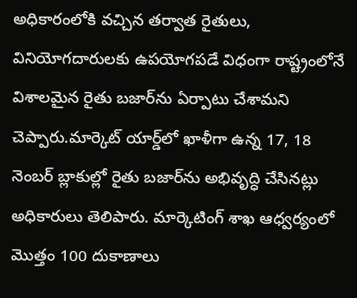అధికారంలోకి వచ్చిన తర్వాత రైతులు, వినియోగదారులకు ఉపయోగపడే విధంగా రాష్ట్రంలోనే విశాలమైన రైతు బజార్‌ను ఏర్పాటు చేశామని చెప్పారు.మార్కెట్ యార్డ్‌లో ఖాళీగా ఉన్న 17, 18 నెంబర్ బ్లాకుల్లో రైతు బజార్‌ను అభివృద్ధి చేసినట్లు అధికారులు తెలిపారు. మార్కెటింగ్ శాఖ ఆధ్వర్యంలో మొత్తం 100 దుకాణాలు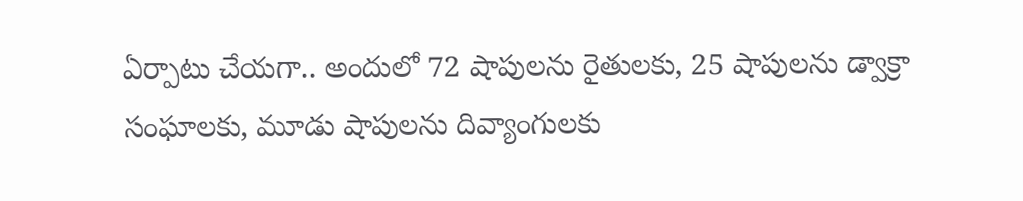ఏర్పాటు చేయగా.. అందులో 72 షాపులను రైతులకు, 25 షాపులను డ్వాక్రా సంఘాలకు, మూడు షాపులను దివ్యాంగులకు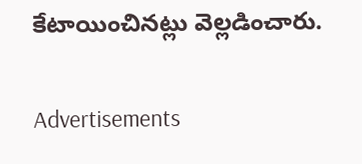కేటాయించినట్లు వెల్లడించారు.

Advertisements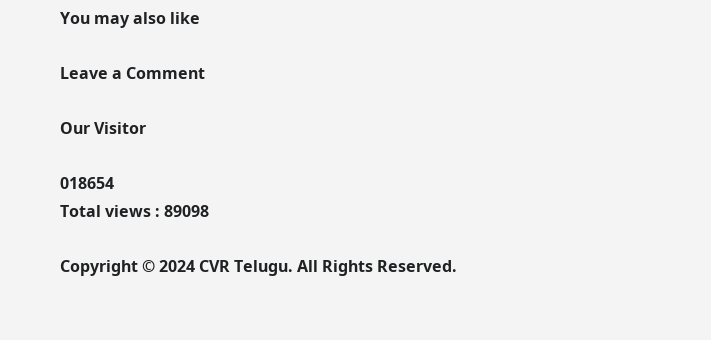You may also like

Leave a Comment

Our Visitor

018654
Total views : 89098

Copyright © 2024 CVR Telugu. All Rights Reserved.